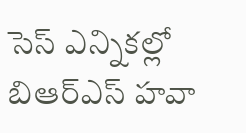సెస్ ఎన్నికల్లో బిఆర్ఎస్ హవా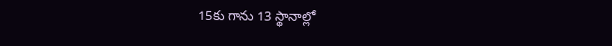15కు గాను 13 స్థానాల్లో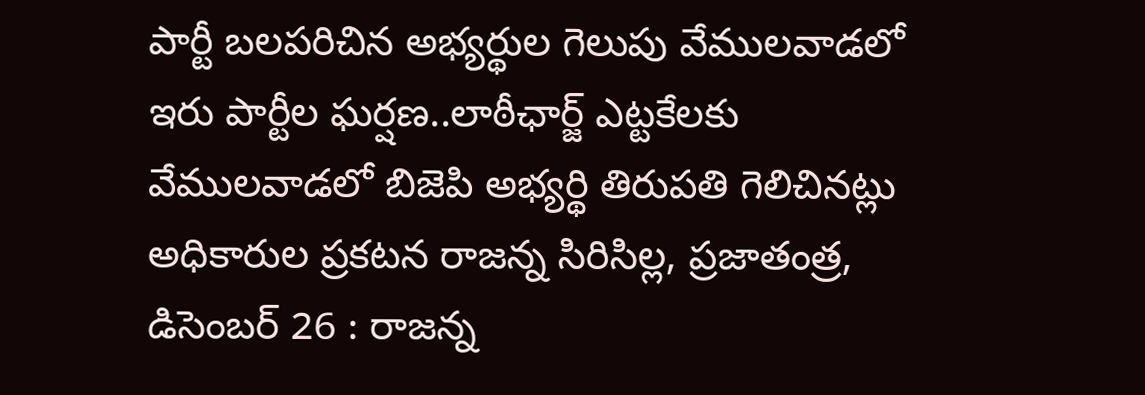పార్టీ బలపరిచిన అభ్యర్థుల గెలుపు వేములవాడలో ఇరు పార్టీల ఘర్షణ..లాఠీఛార్జ్ ఎట్టకేలకు వేములవాడలో బిజెపి అభ్యర్థి తిరుపతి గెలిచినట్లు అధికారుల ప్రకటన రాజన్న సిరిసిల్ల, ప్రజాతంత్ర, డిసెంబర్ 26 : రాజన్న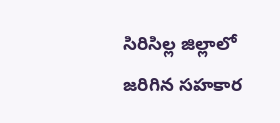సిరిసిల్ల జిల్లాలో జరిగిన సహకార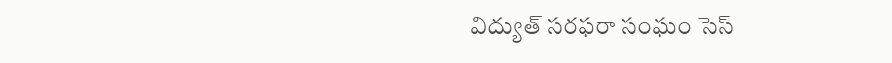విద్యుత్ సరఫరా సంఘం సెస్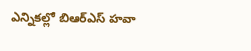ఎన్నికల్లో బిఆర్ఎస్ హవా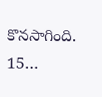కొనసాగింది. 15…